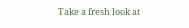Take a fresh look at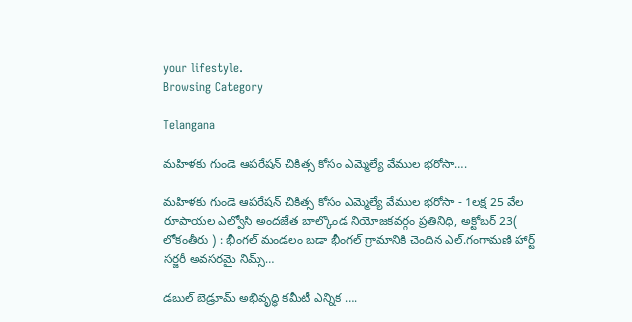your lifestyle.
Browsing Category

Telangana

మహిళకు గుండె ఆపరేషన్ చికిత్స కోసం ఎమ్మెల్యే వేముల భరోసా….

మహిళకు గుండె ఆపరేషన్ చికిత్స కోసం ఎమ్మెల్యే వేముల భరోసా - 1లక్ష 25 వేల రూపాయల ఎల్వోసి అందజేత బాల్కొండ నియోజకవర్గం ప్రతినిధి, అక్టోబర్ 23( లోకంతీరు ) : భీంగల్ మండలం బడా భీంగల్ గ్రామానికి చెందిన ఎల్.గంగామణి హార్ట్ సర్జరీ అవసరమై నిమ్స్…

డబుల్ బెడ్రూమ్ అభివృద్ధి కమీటీ ఎన్నిక ….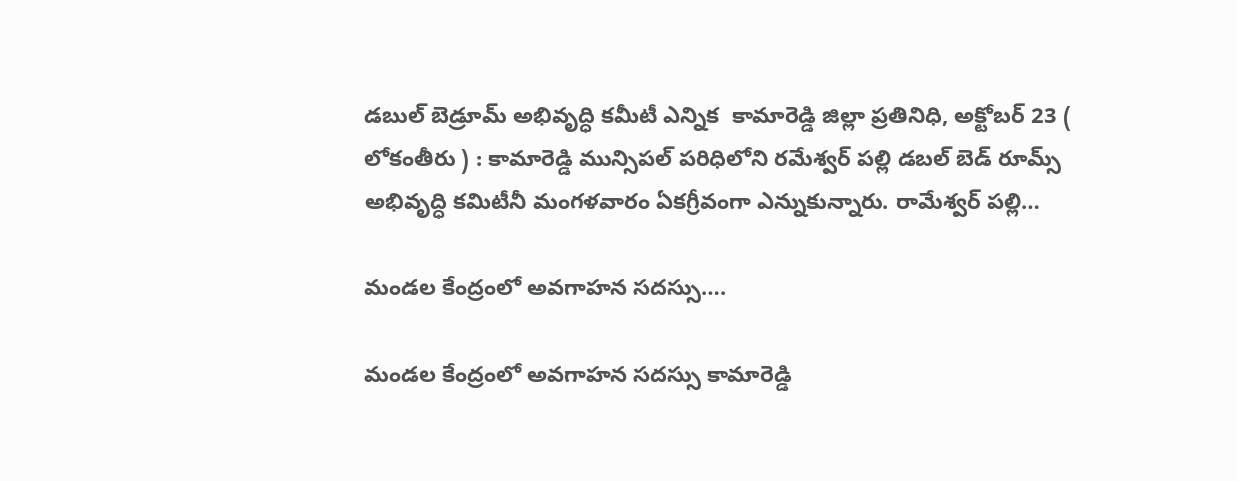డబుల్ బెడ్రూమ్ అభివృద్ధి కమీటీ ఎన్నిక  కామారెడ్డి జిల్లా ప్రతినిధి, అక్టోబర్ 23 ( లోకంతీరు ) : కామారెడ్డి మున్సిపల్ పరిధిలోని రమేశ్వర్ పల్లి డబల్ బెడ్ రూమ్స్ అభివృద్ధి కమిటీనీ మంగళవారం ఏకగ్రీవంగా ఎన్నుకున్నారు. రామేశ్వర్ పల్లి…

మండల కేంద్రంలో అవగాహన సదస్సు….

మండల కేంద్రంలో అవగాహన సదస్సు కామారెడ్డి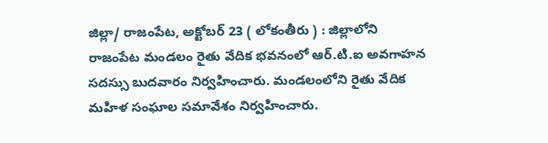జిల్లా/ రాజంపేట, అక్టోబర్ 23 ( లోకంతీరు ) : జిల్లాలోని రాజంపేట మండలం రైతు వేదిక భవనంలో ఆర్.టి.ఐ అవగాహన సదస్సు బుదవారం నిర్వహించారు. మండలంలోని రైతు వేదిక మహిళ సంఘాల సమావేశం నిర్వహించారు.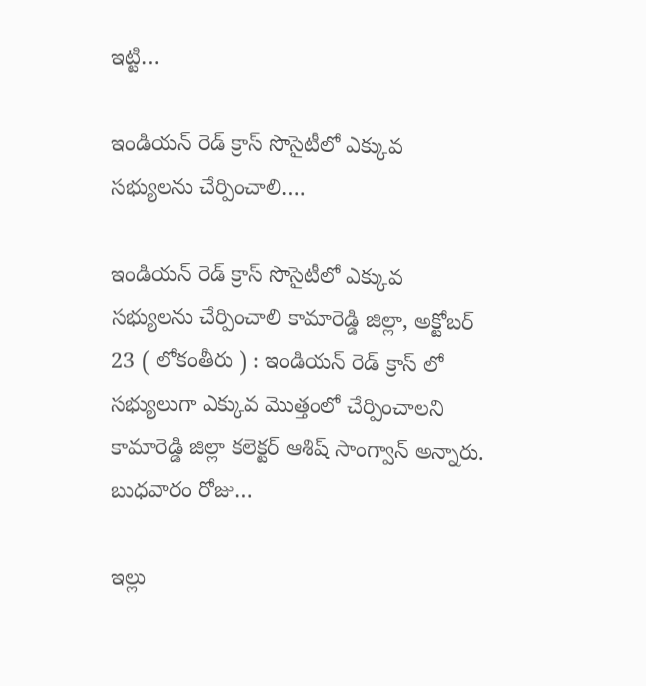ఇట్టి…

ఇండియన్ రెడ్ క్రాస్ సొసైటీలో ఎక్కువ సభ్యులను చేర్పించాలి….

ఇండియన్ రెడ్ క్రాస్ సొసైటీలో ఎక్కువ సభ్యులను చేర్పించాలి కామారెడ్డి జిల్లా, అక్టోబర్ 23 ( లోకంతీరు ) : ఇండియన్ రెడ్ క్రాస్ లో సభ్యులుగా ఎక్కువ మొత్తంలో చేర్పించాలని కామారెడ్డి జిల్లా కలెక్టర్ ఆశిష్ సాంగ్వాన్ అన్నారు. బుధవారం రోజు…

ఇల్లు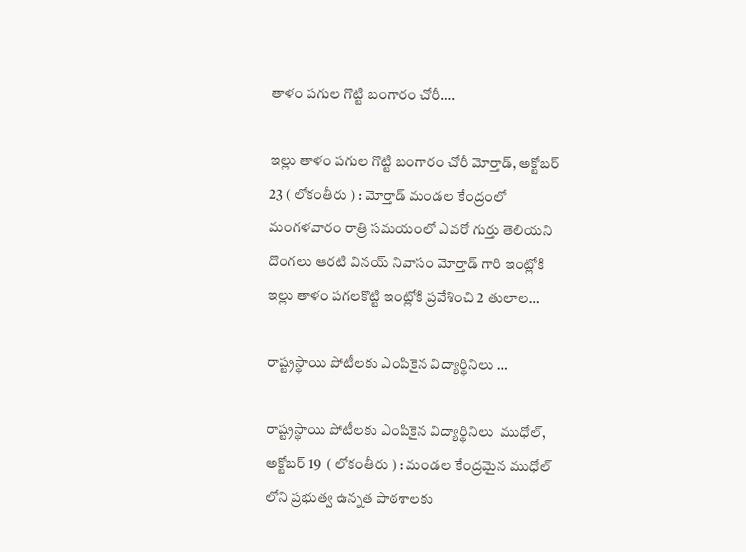తాళం పగుల గొట్టి బంగారం చోరీ….

ఇల్లు తాళం పగుల గొట్టి బంగారం చోరీ మోర్తాడ్, అక్టోబర్ 23 ( లోకంతీరు ) : మోర్తాడ్ మండల కేంద్రంలో మంగళవారం రాత్రి సమయంలో ఎవరో గుర్తు తెలియని దొంగలు ఆరటి వినయ్ నివాసం మోర్తాడ్ గారి ఇంట్లోకి ఇల్లు తాళం పగలకొట్టి ఇంట్లోకి ప్రవేశించి 2 తులాల…

రాష్ట్రస్థాయి పోటీలకు ఎంపికైన విద్యార్థినిలు …

రాష్ట్రస్థాయి పోటీలకు ఎంపికైన విద్యార్థినిలు  ముధోల్, అక్టోబర్ 19  ( లోకంతీరు ) : మండల కేంద్రమైన ముధోల్ లోని ప్రభుత్వ ఉన్నత పాఠశాలకు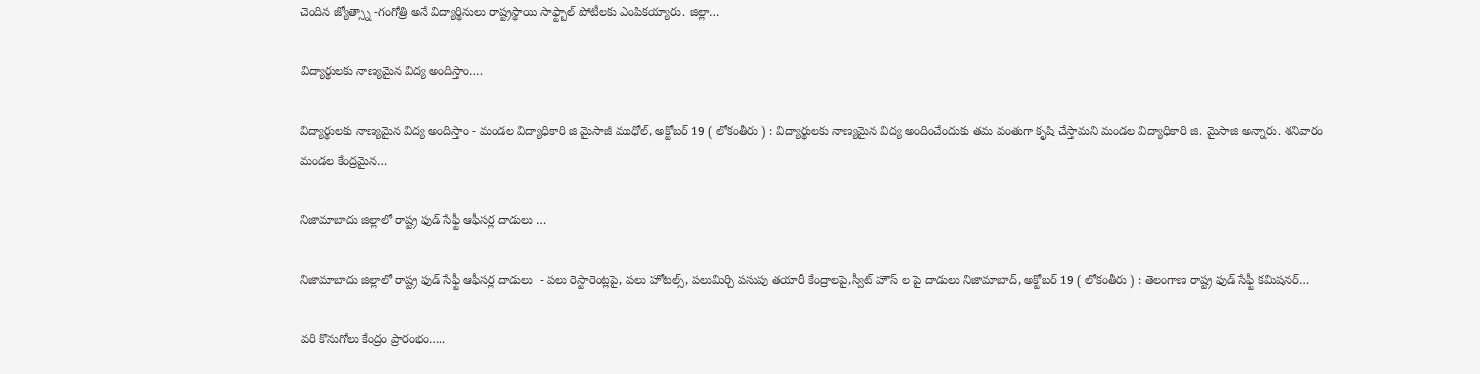చెందిన జ్యోత్స్నా -గంగోత్రి అనే విద్యార్థినులు రాష్ట్రస్థాయి సాఫ్ట్బాల్ పోటీలకు ఎంపికయ్యారు. జిల్లా…

విద్యార్థులకు నాణ్యమైన విద్య అందిస్తాం….

విద్యార్థులకు నాణ్యమైన విద్య అందిస్తాం - మండల విద్యాధికారి జి మైసాజీ ముధోల్, అక్టోబర్ 19 ( లోకంతీరు ) : విద్యార్థులకు నాణ్యమైన విద్య అందించేందుకు తమ వంతుగా కృషి చేస్తామని మండల విద్యాధికారి జి. మైసాజి అన్నారు. శనివారం మండల కేంద్రమైన…

నిజామాబాదు జిల్లాలో రాష్ట్ర ఫుడ్ సేఫ్టీ ఆఫీసర్ల దాడులు …

నిజామాబాదు జిల్లాలో రాష్ట్ర ఫుడ్ సేఫ్టీ ఆఫీసర్ల దాడులు  - పలు రెస్టారెంట్లపై, పలు హోటల్స్, పలుమిర్చి పసుపు తయారీ కేంద్రాలపై,స్వీట్ హౌస్ ల పై దాడులు నిజామాబాద్, అక్టోబర్ 19 ( లోకంతీరు ) : తెలంగాణ రాష్ట్ర ఫుడ్ సేఫ్టీ కమిషనర్…

వరి కొనుగోలు కేంద్రం ప్రారంభం…..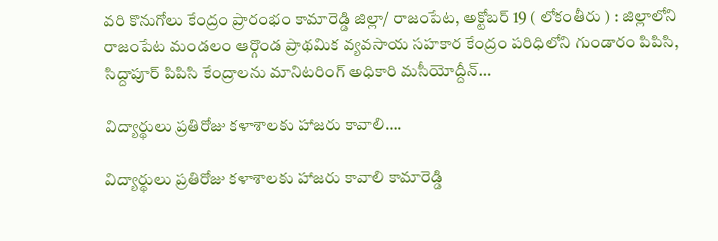వరి కొనుగోలు కేంద్రం ప్రారంభం కామారెడ్డి జిల్లా/ రాజంపేట, అక్టోబర్ 19 ( లోకంతీరు ) : జిల్లాలోని రాజంపేట మండలం ఆర్గొండ ప్రాథమిక వ్యవసాయ సహకార కేంద్రం పరిధిలోని గుండారం పిపిసి, సిద్దాపూర్ పిపిసి కేంద్రాలను మానిటరింగ్ అధికారి మసీయోద్దీన్…

విద్యార్థులు ప్రతిరోజు కళాశాలకు హాజరు కావాలి….

విద్యార్థులు ప్రతిరోజు కళాశాలకు హాజరు కావాలి కామారెడ్డి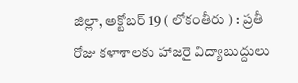జిల్లా, అక్టోబర్ 19 ( లోకంతీరు ) : ప్రతీ రోజు కళాశాలకు హాజరై విద్యాబుద్దులు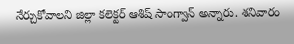నేర్చుకోవాలని జిల్లా కలెక్టర్ ఆశిష్ సాంగ్వాన్ అన్నారు. శనివారం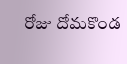రోజు దోమకొండ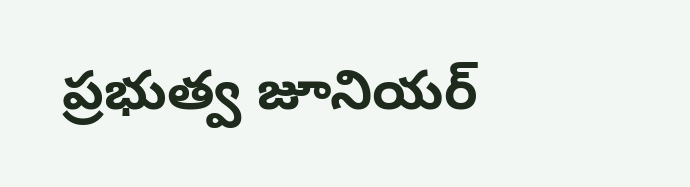ప్రభుత్వ జూనియర్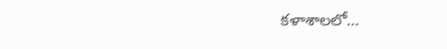కళాశాలలో…